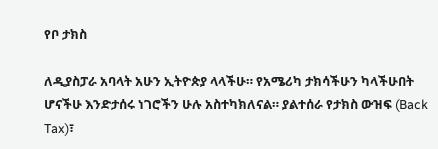የቦ ታክስ

ለዲያስፓራ አባላት አሁን ኢትዮጵያ ላላችሁ። የአሜሪካ ታክሳችሁን ካላችሁበት ሆናችሁ እንድታሰሩ ነገሮችን ሁሉ አስተካክለናል። ያልተሰራ የታክስ ውዝፍ (Back Tax)፣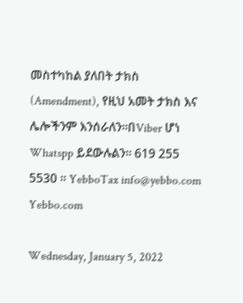መስተካከል ያለበት ታክስ (Amendment), የዚህ አመት ታክስ እና ሌሎችንም እንሰራለን።በViber ሆነ Whatspp ይደውሉልን። 619 255 5530 ። YebboTax info@yebbo.com Yebbo.com

Wednesday, January 5, 2022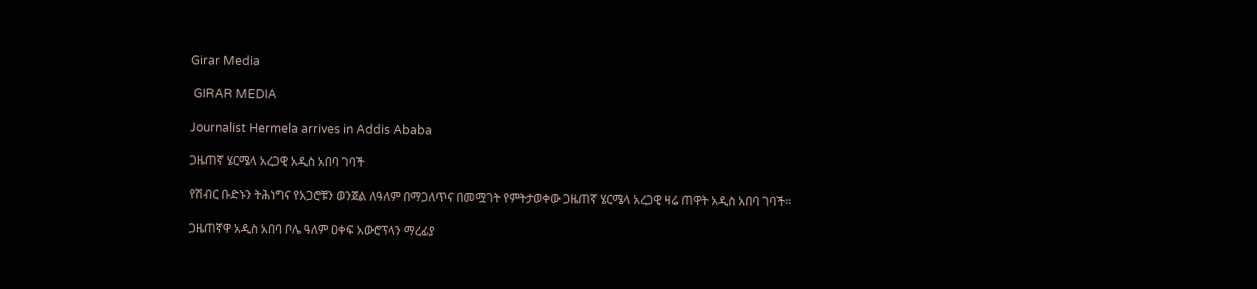Girar Media

 GIRAR MEDIA

Journalist Hermela arrives in Addis Ababa

ጋዜጠኛ ሄርሜላ አረጋዊ አዲስ አበባ ገባች

የሽብር ቡድኑን ትሕነግና የአጋሮቹን ወንጀል ለዓለም በማጋለጥና በመሟገት የምትታወቀው ጋዜጠኛ ሄርሜላ አረጋዊ ዛሬ ጠዋት አዲስ አበባ ገባች።

ጋዜጠኛዋ አዲስ አበባ ቦሌ ዓለም ዐቀፍ አውሮፕላን ማረፊያ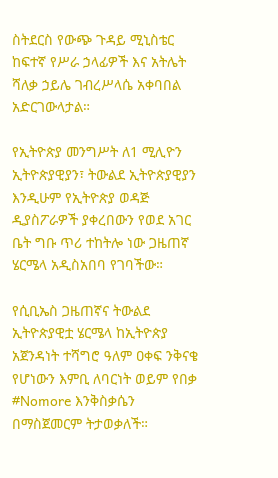ስትደርስ የውጭ ጉዳይ ሚኒስቴር ከፍተኛ የሥራ ኃላፊዎች እና አትሌት ሻለቃ ኃይሌ ገብረሥላሴ አቀባበል አድርገውላታል።

የኢትዮጵያ መንግሥት ለ1 ሚሊዮን ኢትዮጵያዊያን፣ ትውልደ ኢትዮጵያዊያን እንዲሁም የኢትዮጵያ ወዳጅ ዲያስፖራዎች ያቀረበውን የወደ አገር ቤት ግቡ ጥሪ ተከትሎ ነው ጋዜጠኛ ሄርሜላ አዲስአበባ የገባችው።

የሲቢኤስ ጋዜጠኛና ትውልደ ኢትዮጵያዊቷ ሄርሜላ ከኢትዮጵያ አጀንዳነት ተሻግሮ ዓለም ዐቀፍ ንቅናቄ የሆነውን እምቢ ለባርነት ወይም የበቃ #Nomore እንቅስቃሴን በማስጀመርም ትታወቃለች።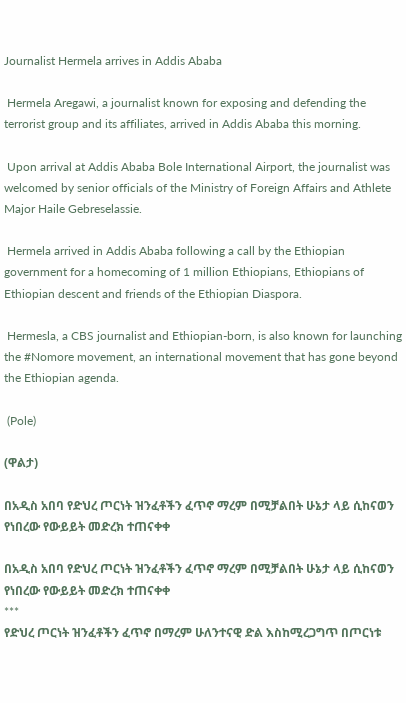Journalist Hermela arrives in Addis Ababa

 Hermela Aregawi, a journalist known for exposing and defending the terrorist group and its affiliates, arrived in Addis Ababa this morning.

 Upon arrival at Addis Ababa Bole International Airport, the journalist was welcomed by senior officials of the Ministry of Foreign Affairs and Athlete Major Haile Gebreselassie.

 Hermela arrived in Addis Ababa following a call by the Ethiopian government for a homecoming of 1 million Ethiopians, Ethiopians of Ethiopian descent and friends of the Ethiopian Diaspora.

 Hermesla, a CBS journalist and Ethiopian-born, is also known for launching the #Nomore movement, an international movement that has gone beyond the Ethiopian agenda.

 (Pole)

(ዋልታ)

በአዲስ አበባ የድህረ ጦርነት ዝንፈቶችን ፈጥኖ ማረም በሚቻልበት ሁኔታ ላይ ሲከናወን የነበረው የውይይት መድረክ ተጠናቀቀ

በአዲስ አበባ የድህረ ጦርነት ዝንፈቶችን ፈጥኖ ማረም በሚቻልበት ሁኔታ ላይ ሲከናወን የነበረው የውይይት መድረክ ተጠናቀቀ
***
የድህረ ጦርነት ዝንፈቶችን ፈጥኖ በማረም ሁለንተናዊ ድል እስከሚረጋግጥ በጦርነቱ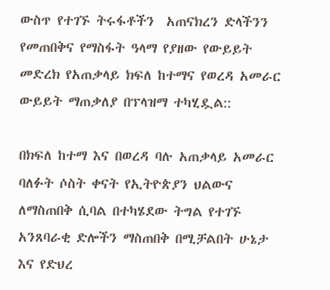ውስጥ የተገኙ ትሩፋቶችን  አጠናክረን ድላችንን የመጠበቅና የማስፋት ዓላማ የያዘው የውይይት መድረክ የአጠቃላይ ክፍለ ከተማና የወረዳ አመራር ውይይት ማጠቃለያ በፕላዝማ ተካሂዷል::

በክፍለ ከተማ እና በወረዳ ባሉ አጠቃላይ አመራር ባለፉት ሶስት ቀናት የኢትዮጵያን ህልውና ለማስጠበቅ ሲባል በተካሄደው ትግል የተገኙ አንጸባራቂ ድሎችን ማስጠበቅ በሚቻልበት ሁኔታ እና የድህረ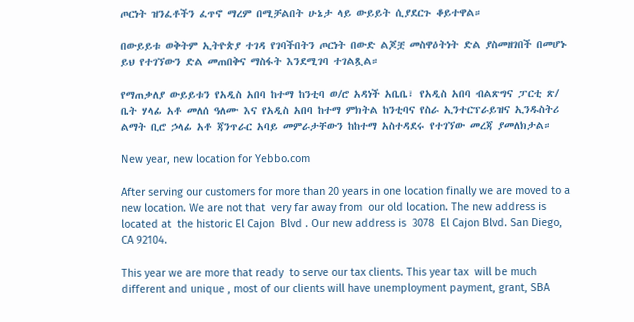ጦርነት ዝንፈቶችን ፈጥኖ ማረም በሚቻልበት ሁኔታ ላይ ውይይት ሲያደርጉ ቆይተዋል።

በውይይቱ ወቅትም ኢትዮጵያ ተገዳ የገባችበትን ጦርነት በውድ ልጆቿ መስዋዕትነት ድል ያስመዘገበች በመሆኑ ይህ የተገኘውን ድል መጠበቅና ማስፋት እንደሚገባ ተገልጿል።

የማጠቃለያ ውይይቱን የአዲስ አበባ ከተማ ከንቲባ ወ/ሮ አዳነች አቤቤ፣ የአዲስ አበባ ብልጽግና ፓርቲ ጽ/ ቤት ሃላፊ አቶ መለሰ ዓለሙ እና የአዲስ አበባ ከተማ ምክትል ከንቲባና የስራ ኢንተርፕራይዝና ኢንዱስትሪ ልማት ቢሮ ኃላፊ አቶ ጃንጥራር አባይ መምራታቸውን ከከተማ አስተዳደሩ የተገኘው መረጃ ያመለክታል።

New year, new location for Yebbo.com

After serving our customers for more than 20 years in one location finally we are moved to a new location. We are not that  very far away from  our old location. The new address is located at  the historic El Cajon  Blvd . Our new address is  3078  El Cajon Blvd. San Diego, CA 92104.

This year we are more that ready  to serve our tax clients. This year tax  will be much different and unique , most of our clients will have unemployment payment, grant, SBA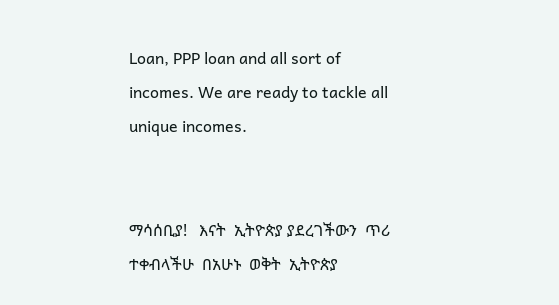Loan, PPP loan and all sort of incomes. We are ready to tackle all  unique incomes.


ማሳሰቢያ!   እናት  ኢትዮጵያ ያደረገችውን  ጥሪ  ተቀብላችሁ  በአሁኑ  ወቅት  ኢትዮጵያ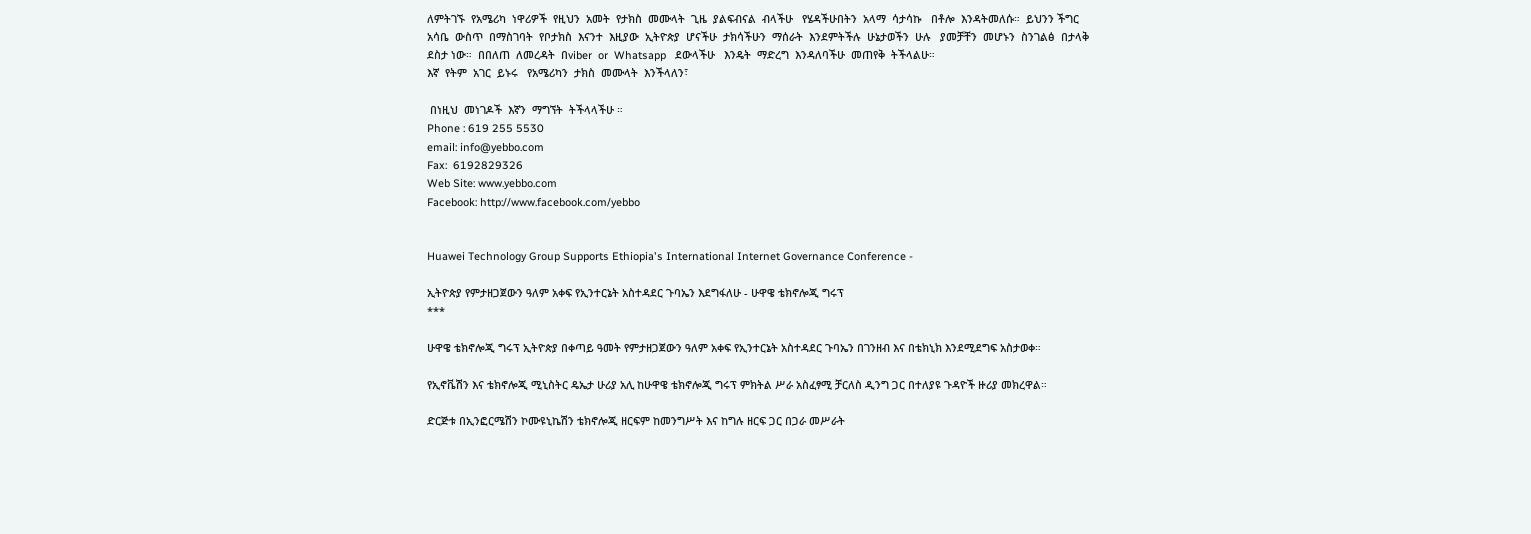ለምትገኙ  የአሜሪካ  ነዋሪዎች  የዚህን  አመት  የታክስ  መሙላት  ጊዜ  ያልፍብናል  ብላችሁ   የሄዳችሁበትን  አላማ  ሳታሳኩ   በቶሎ  እንዳትመለሱ።  ይህንን ችግር  አሳቤ  ውስጥ  በማስገባት  የቦታክስ  እናንተ  እዚያው  ኢትዮጵያ  ሆናችሁ  ታክሳችሁን  ማሰራት  እንደምትችሉ  ሁኔታወችን  ሁሉ   ያመቻቸን  መሆኑን  ስንገልፅ  በታላቅ  ደስታ ነው።  በበለጠ  ለመረዳት  በviber  or  Whatsapp   ደውላችሁ   እንዴት  ማድረግ  እንዳለባችሁ  መጠየቅ  ትችላልሁ።
እኛ  የትም  አገር  ይኑሩ   የአሜሪካን  ታክስ  መሙላት  እንችላለን፣

 በነዚህ  መነገዶች  እኛን  ማግኘት  ትችላላችሁ ።
Phone : 619 255 5530
email: info@yebbo.com
Fax:  6192829326
Web Site: www.yebbo.com
Facebook: http://www.facebook.com/yebbo


Huawei Technology Group Supports Ethiopia's International Internet Governance Conference -

ኢትዮጵያ የምታዘጋጀውን ዓለም አቀፍ የኢንተርኔት አስተዳደር ጉባኤን እደግፋለሁ - ሁዋዌ ቴክኖሎጂ ግሩፕ
***

ሁዋዌ ቴክኖሎጂ ግሩፕ ኢትዮጵያ በቀጣይ ዓመት የምታዘጋጀውን ዓለም አቀፍ የኢንተርኔት አስተዳደር ጉባኤን በገንዘብ እና በቴክኒክ እንደሚደግፍ አስታወቀ።

የኢኖቬሽን እና ቴክኖሎጂ ሚኒስትር ዴኤታ ሁሪያ አሊ ከሁዋዌ ቴክኖሎጂ ግሩፕ ምክትል ሥራ አስፈፃሚ ቻርለስ ዲንግ ጋር በተለያዩ ጉዳዮች ዙሪያ መክረዋል።

ድርጅቱ በኢንፎርሜሽን ኮሙዩኒኬሽን ቴክኖሎጂ ዘርፍም ከመንግሥት እና ከግሉ ዘርፍ ጋር በጋራ መሥራት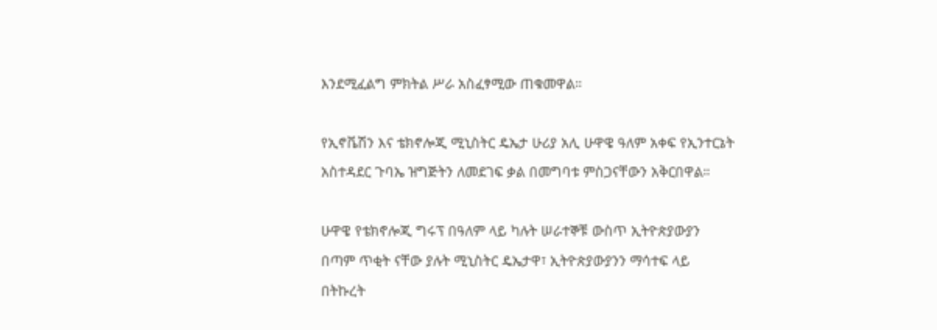እንደሚፈልግ ምክትል ሥራ አስፈፃሚው ጠቁመዋል።

የኢኖቬሽን እና ቴክኖሎጂ ሚኒስትር ዴኤታ ሁሪያ አሊ ሁዋዌ ዓለም አቀፍ የኢንተርኔት አስተዳደር ጉባኤ ዝግጅትን ለመደገፍ ቃል በመግባቱ ምስጋናቸውን አቅርበዋል።

ሁዋዌ የቴክኖሎጂ ግሩፕ በዓለም ላይ ካሉት ሠራተኞቹ ውስጥ ኢትዮጵያውያን በጣም ጥቂት ናቸው ያሉት ሚኒስትር ዴኤታዋ፣ ኢትዮጵያውያንን ማሳተፍ ላይ በትኩረት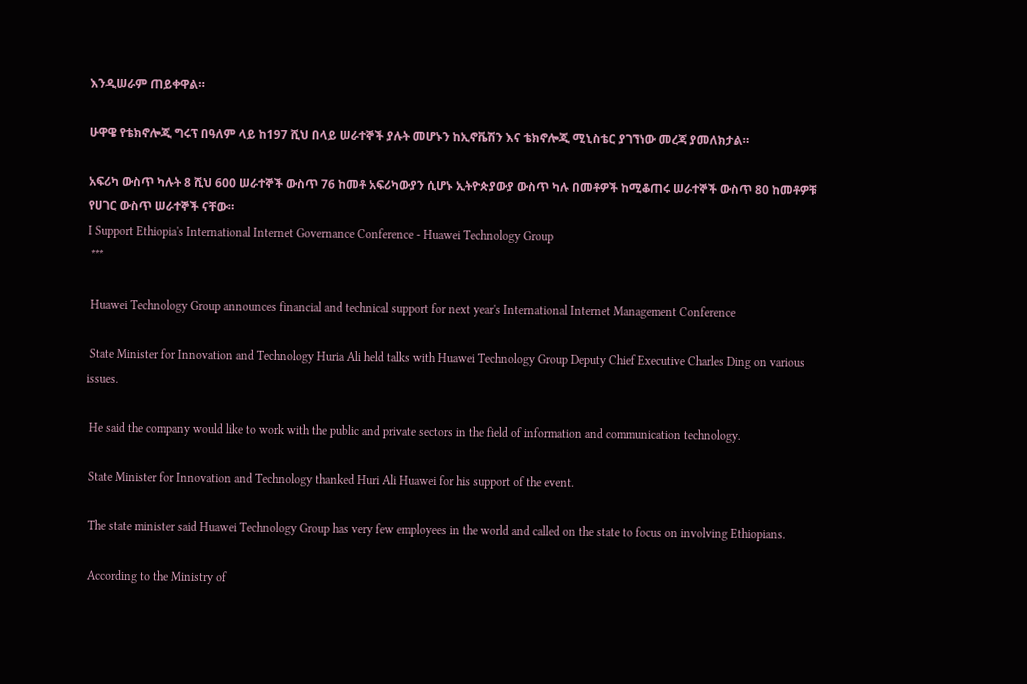እንዲሠራም ጠይቀዋል።

ሁዋዌ የቴክኖሎጂ ግሩፕ በዓለም ላይ ከ197 ሺህ በላይ ሠራተኞች ያሉት መሆኑን ከኢኖቬሽን እና ቴክኖሎጂ ሚኒስቴር ያገኘነው መረጃ ያመለክታል።

አፍሪካ ውስጥ ካሉት 8 ሺህ 600 ሠራተኞች ውስጥ 76 ከመቶ አፍሪካውያን ሲሆኑ ኢትዮጵያውያ ውስጥ ካሉ በመቶዎች ከሚቆጠሩ ሠራተኞች ውስጥ 80 ከመቶዎቹ  የሀገር ውስጥ ሠራተኞች ናቸው።
I Support Ethiopia's International Internet Governance Conference - Huawei Technology Group
 ***

 Huawei Technology Group announces financial and technical support for next year's International Internet Management Conference

 State Minister for Innovation and Technology Huria Ali held talks with Huawei Technology Group Deputy Chief Executive Charles Ding on various issues.

 He said the company would like to work with the public and private sectors in the field of information and communication technology.

 State Minister for Innovation and Technology thanked Huri Ali Huawei for his support of the event.

 The state minister said Huawei Technology Group has very few employees in the world and called on the state to focus on involving Ethiopians.

 According to the Ministry of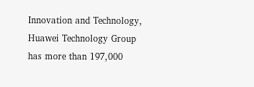Innovation and Technology, Huawei Technology Group has more than 197,000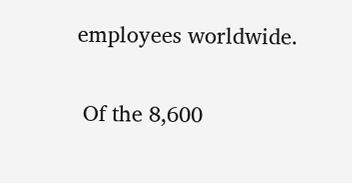employees worldwide.

 Of the 8,600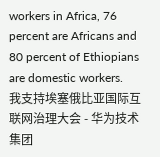workers in Africa, 76 percent are Africans and 80 percent of Ethiopians are domestic workers.
我支持埃塞俄比亚国际互联网治理大会 - 华为技术集团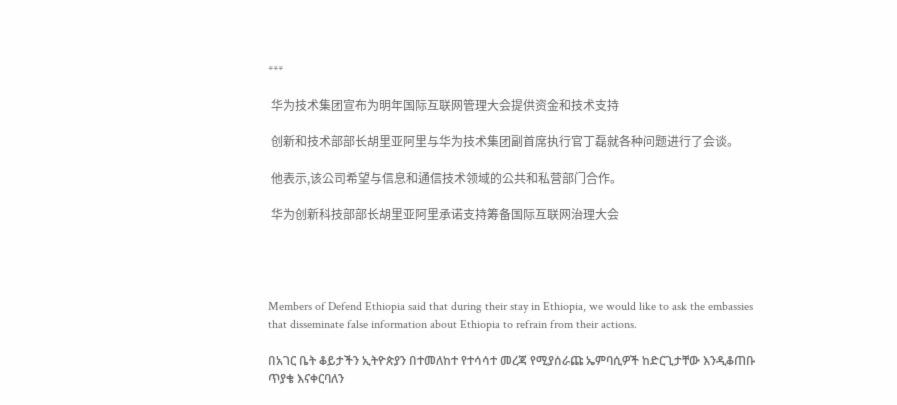***

 华为技术集团宣布为明年国际互联网管理大会提供资金和技术支持

 创新和技术部部长胡里亚阿里与华为技术集团副首席执行官丁磊就各种问题进行了会谈。

 他表示,该公司希望与信息和通信技术领域的公共和私营部门合作。

 华为创新科技部部长胡里亚阿里承诺支持筹备国际互联网治理大会




Members of Defend Ethiopia said that during their stay in Ethiopia, we would like to ask the embassies that disseminate false information about Ethiopia to refrain from their actions.

በአገር ቤት ቆይታችን ኢትዮጵያን በተመለከተ የተሳሳተ መረጃ የሚያሰራጩ ኤምባሲዎች ከድርጊታቸው እንዲቆጠቡ ጥያቄ እናቀርባለን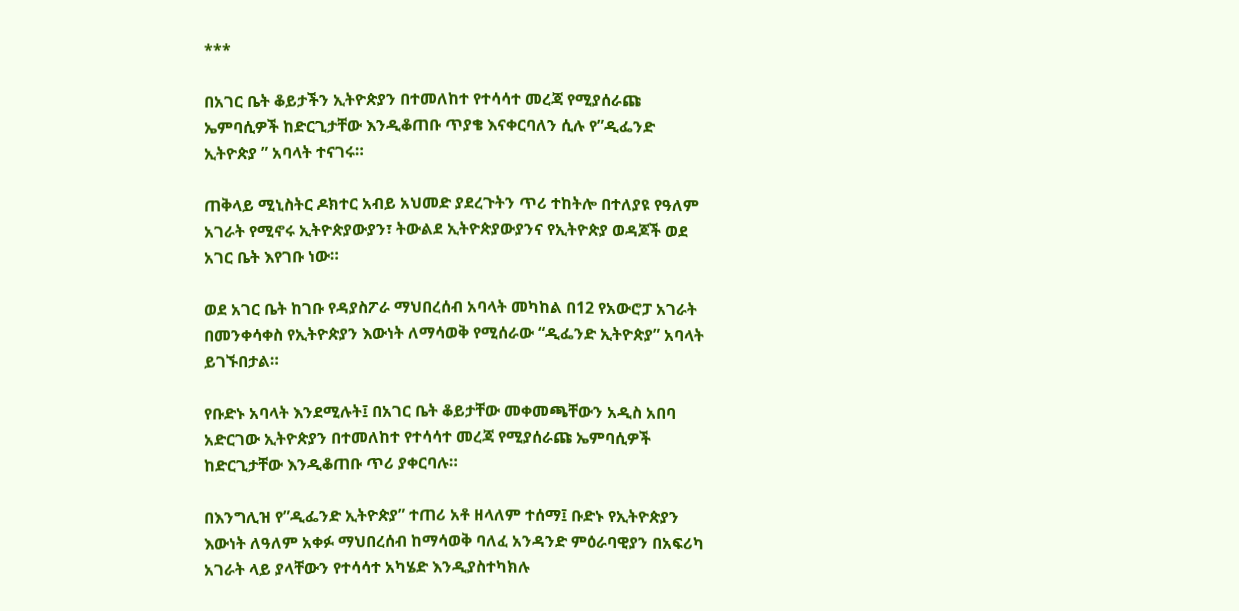***

በአገር ቤት ቆይታችን ኢትዮጵያን በተመለከተ የተሳሳተ መረጃ የሚያሰራጩ ኤምባሲዎች ከድርጊታቸው እንዲቆጠቡ ጥያቄ እናቀርባለን ሲሉ የ”ዲፌንድ ኢትዮጵያ ” አባላት ተናገሩ።

ጠቅላይ ሚኒስትር ዶክተር አብይ አህመድ ያደረጉትን ጥሪ ተከትሎ በተለያዩ የዓለም አገራት የሚኖሩ ኢትዮጵያውያን፣ ትውልደ ኢትዮጵያውያንና የኢትዮጵያ ወዳጆች ወደ አገር ቤት እየገቡ ነው።

ወደ አገር ቤት ከገቡ የዳያስፖራ ማህበረሰብ አባላት መካከል በ12 የአውሮፓ አገራት በመንቀሳቀስ የኢትዮጵያን እውነት ለማሳወቅ የሚሰራው “ዲፌንድ ኢትዮጵያ” አባላት ይገኙበታል።

የቡድኑ አባላት እንደሚሉት፤ በአገር ቤት ቆይታቸው መቀመጫቸውን አዲስ አበባ አድርገው ኢትዮጵያን በተመለከተ የተሳሳተ መረጃ የሚያሰራጩ ኤምባሲዎች ከድርጊታቸው እንዲቆጠቡ ጥሪ ያቀርባሉ።

በእንግሊዝ የ”ዲፌንድ ኢትዮጵያ” ተጠሪ አቶ ዘላለም ተሰማ፤ ቡድኑ የኢትዮጵያን እውነት ለዓለም አቀፉ ማህበረሰብ ከማሳወቅ ባለፈ አንዳንድ ምዕራባዊያን በአፍሪካ አገራት ላይ ያላቸውን የተሳሳተ አካሄድ እንዲያስተካክሉ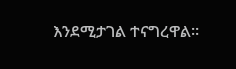እንደሚታገል ተናግረዋል።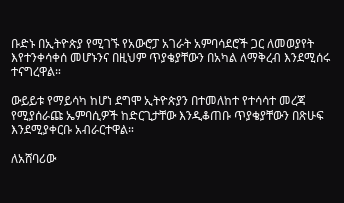ቡድኑ በኢትዮጵያ የሚገኙ የአውሮፓ አገራት አምባሳደሮች ጋር ለመወያየት እየተንቀሳቀሰ መሆኑንና በዚህም ጥያቄያቸውን በአካል ለማቅረብ እንደሚሰሩ ተናግረዋል።

ውይይቱ የማይሳካ ከሆነ ደግሞ ኢትዮጵያን በተመለከተ የተሳሳተ መረጃ የሚያሰራጩ ኤምባሲዎች ከድርጊታቸው እንዲቆጠቡ ጥያቄያቸውን በጽሁፍ እንደሚያቀርቡ አብራርተዋል።

ለአሸባሪው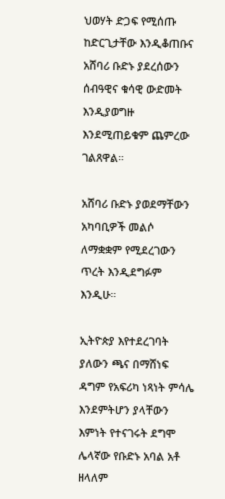ህወሃት ድጋፍ የሚሰጡ ከድርጊታቸው እንዲቆጠቡና አሸባሪ ቡድኑ ያደረሰውን ሰብዓዊና ቁሳዊ ውድመት እንዲያወግዙ እንደሚጠይቁም ጨምረው ገልጸዋል።

አሸባሪ ቡድኑ ያወደማቸውን አካባቢዎች መልሶ ለማቋቋም የሚደረገውን ጥረት እንዲደግፉም እንዲሁ።

ኢትዮጵያ እየተደረገባት ያለውን ጫና በማሸነፍ ዳግም የአፍሪካ ነጻነት ምሳሌ እንደምትሆን ያላቸውን እምነት የተናገሩት ደግሞ ሌላኛው የቡድኑ አባል አቶ ዘላለም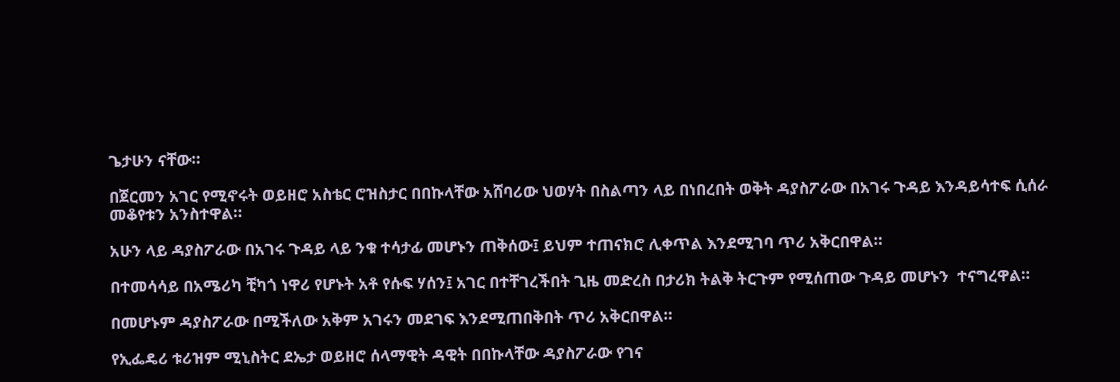ጌታሁን ናቸው።

በጀርመን አገር የሚኖሩት ወይዘሮ አስቴር ሮዝስታር በበኩላቸው አሸባሪው ህወሃት በስልጣን ላይ በነበረበት ወቅት ዳያስፖራው በአገሩ ጉዳይ እንዳይሳተፍ ሲሰራ መቆየቱን አንስተዋል።

አሁን ላይ ዳያስፖራው በአገሩ ጉዳይ ላይ ንቁ ተሳታፊ መሆኑን ጠቅሰው፤ ይህም ተጠናክሮ ሊቀጥል እንደሚገባ ጥሪ አቅርበዋል።

በተመሳሳይ በአሜሪካ ቺካጎ ነዋሪ የሆኑት አቶ የሱፍ ሃሰን፤ አገር በተቸገረችበት ጊዜ መድረስ በታሪክ ትልቅ ትርጉም የሚሰጠው ጉዳይ መሆኑን  ተናግረዋል።

በመሆኑም ዳያስፖራው በሚችለው አቅም አገሩን መደገፍ እንደሚጠበቅበት ጥሪ አቅርበዋል።

የኢፌዴሪ ቱሪዝም ሚኒስትር ደኤታ ወይዘሮ ሰላማዊት ዳዊት በበኩላቸው ዳያስፖራው የገና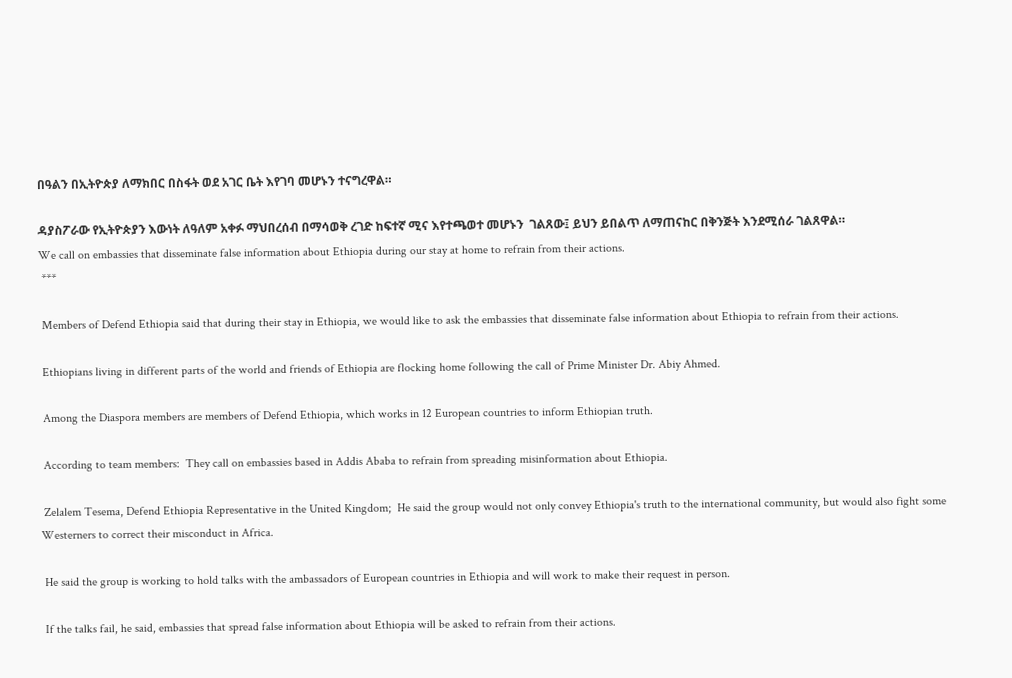በዓልን በኢትዮጵያ ለማክበር በስፋት ወደ አገር ቤት እየገባ መሆኑን ተናግረዋል።

ዳያስፖራው የኢትዮጵያን እውነት ለዓለም አቀፉ ማህበረሰብ በማሳወቅ ረገድ ከፍተኛ ሚና እየተጫወተ መሆኑን  ገልጸው፤ ይህን ይበልጥ ለማጠናከር በቅንጅት እንደሚሰራ ገልጸዋል።
We call on embassies that disseminate false information about Ethiopia during our stay at home to refrain from their actions.
 ***

 Members of Defend Ethiopia said that during their stay in Ethiopia, we would like to ask the embassies that disseminate false information about Ethiopia to refrain from their actions.

 Ethiopians living in different parts of the world and friends of Ethiopia are flocking home following the call of Prime Minister Dr. Abiy Ahmed.

 Among the Diaspora members are members of Defend Ethiopia, which works in 12 European countries to inform Ethiopian truth.

 According to team members:  They call on embassies based in Addis Ababa to refrain from spreading misinformation about Ethiopia.

 Zelalem Tesema, Defend Ethiopia Representative in the United Kingdom;  He said the group would not only convey Ethiopia's truth to the international community, but would also fight some Westerners to correct their misconduct in Africa.

 He said the group is working to hold talks with the ambassadors of European countries in Ethiopia and will work to make their request in person.

 If the talks fail, he said, embassies that spread false information about Ethiopia will be asked to refrain from their actions.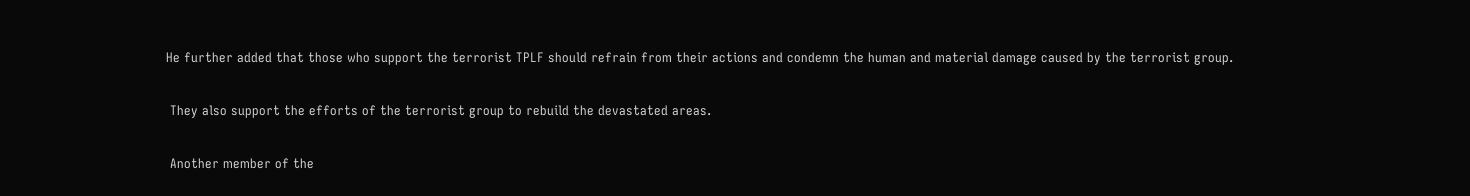He further added that those who support the terrorist TPLF should refrain from their actions and condemn the human and material damage caused by the terrorist group.

 They also support the efforts of the terrorist group to rebuild the devastated areas.

 Another member of the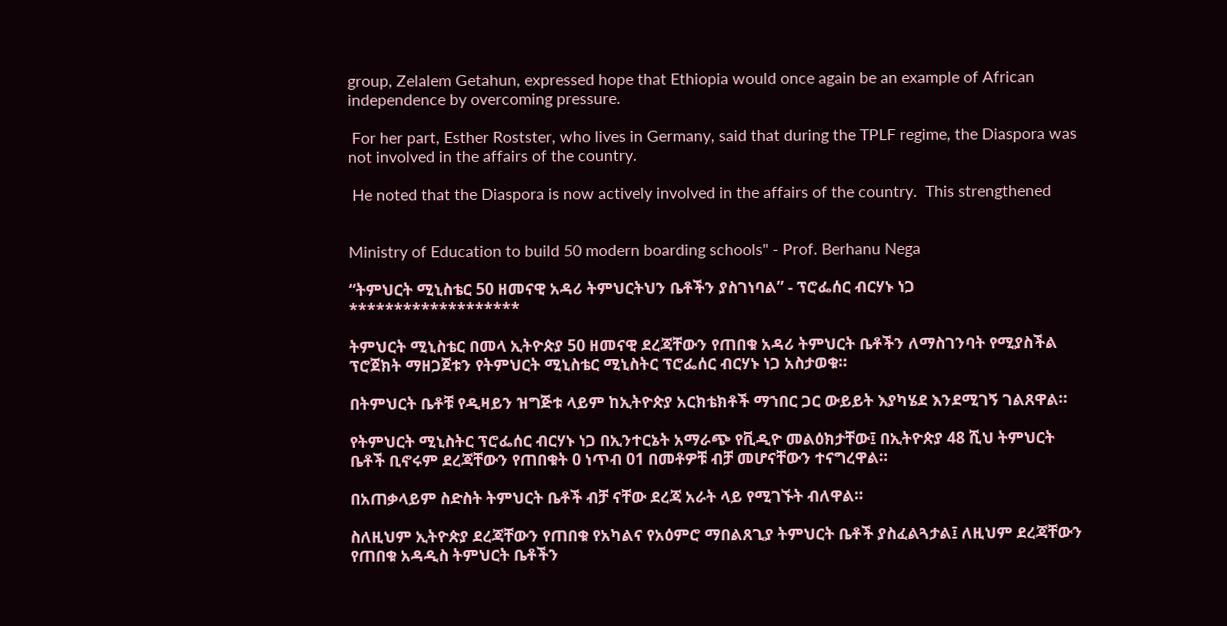group, Zelalem Getahun, expressed hope that Ethiopia would once again be an example of African independence by overcoming pressure.

 For her part, Esther Rostster, who lives in Germany, said that during the TPLF regime, the Diaspora was not involved in the affairs of the country.

 He noted that the Diaspora is now actively involved in the affairs of the country.  This strengthened


Ministry of Education to build 50 modern boarding schools" - Prof. Berhanu Nega

“ትምህርት ሚኒስቴር 50 ዘመናዊ አዳሪ ትምህርትህን ቤቶችን ያስገነባል” - ፕሮፌሰር ብርሃኑ ነጋ
*******************

ትምህርት ሚኒስቴር በመላ ኢትዮጵያ 50 ዘመናዊ ደረጃቸውን የጠበቁ አዳሪ ትምህርት ቤቶችን ለማስገንባት የሚያስችል ፕሮጀክት ማዘጋጀቱን የትምህርት ሚኒስቴር ሚኒስትር ፕሮፌሰር ብርሃኑ ነጋ አስታወቁ።

በትምህርት ቤቶቹ የዲዛይን ዝግጅቱ ላይም ከኢትዮጵያ አርክቴክቶች ማኀበር ጋር ውይይት እያካሄደ እንደሚገኝ ገልጸዋል።

የትምህርት ሚኒስትር ፕሮፌሰር ብርሃኑ ነጋ በኢንተርኔት አማራጭ የቪዲዮ መልዕክታቸው፤ በኢትዮጵያ 48 ሺህ ትምህርት ቤቶች ቢኖሩም ደረጃቸውን የጠበቁት 0 ነጥብ 01 በመቶዎቹ ብቻ መሆናቸውን ተናግረዋል።

በአጠቃላይም ስድስት ትምህርት ቤቶች ብቻ ናቸው ደረጃ አራት ላይ የሚገኙት ብለዋል።

ስለዚህም ኢትዮጵያ ደረጃቸውን የጠበቁ የአካልና የአዕምሮ ማበልጸጊያ ትምህርት ቤቶች ያስፈልጓታል፤ ለዚህም ደረጃቸውን የጠበቁ አዳዲስ ትምህርት ቤቶችን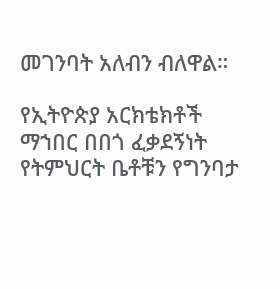መገንባት አለብን ብለዋል።

የኢትዮጵያ አርክቴክቶች ማኀበር በበጎ ፈቃደኝነት የትምህርት ቤቶቹን የግንባታ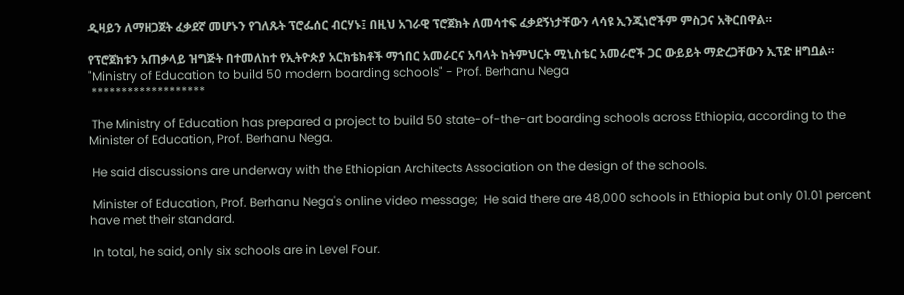ዲዛይን ለማዘጋጀት ፈቃደኛ መሆኑን የገለጹት ፕሮፌሰር ብርሃኑ፤ በዚህ አገራዊ ፕሮጀክት ለመሳተፍ ፈቃደኝነታቸውን ላሳዩ ኢንጂነሮችም ምስጋና አቅርበዋል።

የፕሮጀክቱን አጠቃላይ ዝግጅት በተመለከተ የኢትዮጵያ አርክቴክቶች ማኀበር አመራርና አባላት ከትምህርት ሚኒስቴር አመራሮች ጋር ውይይት ማድረጋቸውን ኢፕድ ዘግቧል።
"Ministry of Education to build 50 modern boarding schools" - Prof. Berhanu Nega
 *******************

 The Ministry of Education has prepared a project to build 50 state-of-the-art boarding schools across Ethiopia, according to the Minister of Education, Prof. Berhanu Nega.

 He said discussions are underway with the Ethiopian Architects Association on the design of the schools.

 Minister of Education, Prof. Berhanu Nega's online video message;  He said there are 48,000 schools in Ethiopia but only 01.01 percent have met their standard.

 In total, he said, only six schools are in Level Four.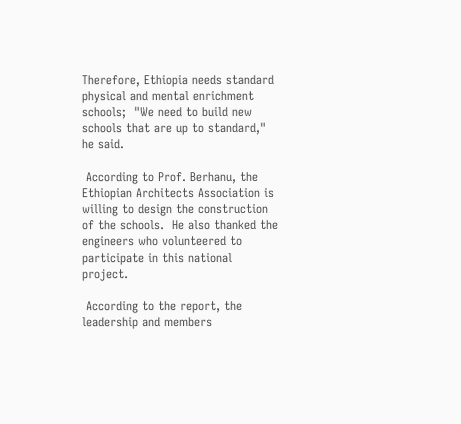Therefore, Ethiopia needs standard physical and mental enrichment schools;  "We need to build new schools that are up to standard," he said.

 According to Prof. Berhanu, the Ethiopian Architects Association is willing to design the construction of the schools.  He also thanked the engineers who volunteered to participate in this national project.

 According to the report, the leadership and members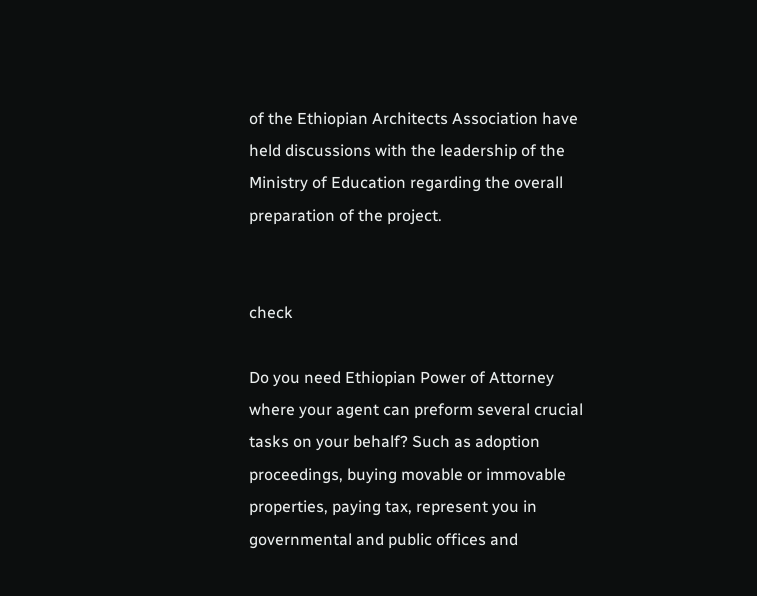of the Ethiopian Architects Association have held discussions with the leadership of the Ministry of Education regarding the overall preparation of the project.


check

Do you need Ethiopian Power of Attorney where your agent can preform several crucial tasks on your behalf? Such as adoption proceedings, buying movable or immovable properties, paying tax, represent you in governmental and public offices and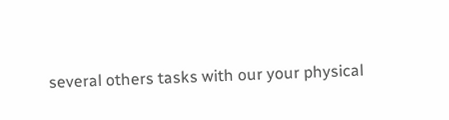several others tasks with our your physical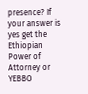presence? If your answer is yes get the Ethiopian Power of Attorney or YEBBO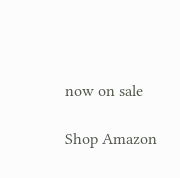now on sale

Shop Amazon